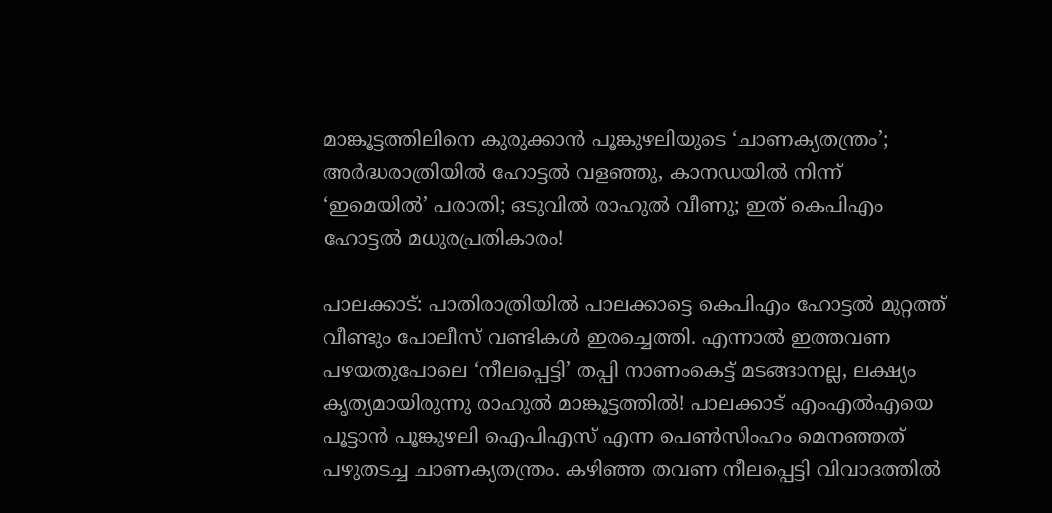മാങ്കൂട്ടത്തിലിനെ കുരുക്കാന്‍ പൂങ്കുഴലിയുടെ ‘ചാണക്യതന്ത്രം’; അര്‍ദ്ധരാത്രിയില്‍ ഹോട്ടല്‍ വളഞ്ഞു, കാനഡയില്‍ നിന്ന് ‘ഇമെയില്‍’ പരാതി; ഒടുവില്‍ രാഹുല്‍ വീണു; ഇത് കെപിഎം ഹോട്ടല്‍ മധുരപ്രതികാരം!

പാലക്കാട്: പാതിരാത്രിയില്‍ പാലക്കാട്ടെ കെപിഎം ഹോട്ടല്‍ മുറ്റത്ത് വീണ്ടും പോലീസ് വണ്ടികള്‍ ഇരച്ചെത്തി. എന്നാല്‍ ഇത്തവണ പഴയതുപോലെ ‘നീലപ്പെട്ടി’ തപ്പി നാണംകെട്ട് മടങ്ങാനല്ല, ലക്ഷ്യം കൃത്യമായിരുന്നു രാഹുല്‍ മാങ്കൂട്ടത്തില്‍! പാലക്കാട് എംഎല്‍എയെ പൂട്ടാന്‍ പൂങ്കുഴലി ഐപിഎസ് എന്ന പെണ്‍സിംഹം മെനഞ്ഞത് പഴുതടച്ച ചാണക്യതന്ത്രം. കഴിഞ്ഞ തവണ നീലപ്പെട്ടി വിവാദത്തില്‍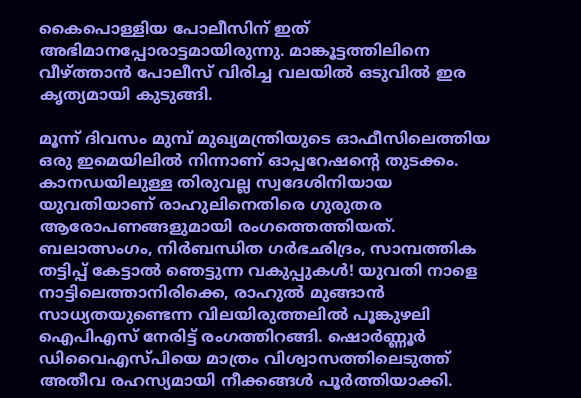കൈപൊള്ളിയ പോലീസിന് ഇത് അഭിമാനപ്പോരാട്ടമായിരുന്നു. മാങ്കൂട്ടത്തിലിനെ വീഴ്ത്താന്‍ പോലീസ് വിരിച്ച വലയില്‍ ഒടുവില്‍ ഇര കൃത്യമായി കുടുങ്ങി.

മൂന്ന് ദിവസം മുമ്പ് മുഖ്യമന്ത്രിയുടെ ഓഫീസിലെത്തിയ ഒരു ഇമെയിലില്‍ നിന്നാണ് ഓപ്പറേഷന്റെ തുടക്കം. കാനഡയിലുള്ള തിരുവല്ല സ്വദേശിനിയായ യുവതിയാണ് രാഹുലിനെതിരെ ഗുരുതര ആരോപണങ്ങളുമായി രംഗത്തെത്തിയത്. ബലാത്സംഗം, നിര്‍ബന്ധിത ഗര്‍ഭഛിദ്രം, സാമ്പത്തിക തട്ടിപ്പ് കേട്ടാല്‍ ഞെട്ടുന്ന വകുപ്പുകള്‍! യുവതി നാളെ നാട്ടിലെത്താനിരിക്കെ, രാഹുല്‍ മുങ്ങാന്‍ സാധ്യതയുണ്ടെന്ന വിലയിരുത്തലില്‍ പൂങ്കുഴലി ഐപിഎസ് നേരിട്ട് രംഗത്തിറങ്ങി. ഷൊര്‍ണ്ണൂര്‍ ഡിവൈഎസ്പിയെ മാത്രം വിശ്വാസത്തിലെടുത്ത് അതീവ രഹസ്യമായി നീക്കങ്ങള്‍ പൂര്‍ത്തിയാക്കി.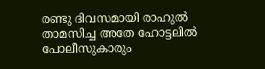രണ്ടു ദിവസമായി രാഹുല്‍ താമസിച്ച അതേ ഹോട്ടലില്‍ പോലീസുകാരും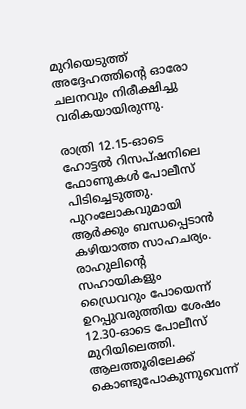മുറിയെടുത്ത് അദ്ദേഹത്തിന്റെ ഓരോ ചലനവും നിരീക്ഷിച്ചു വരികയായിരുന്നു.

രാത്രി 12.15-ഓടെ ഹോട്ടല്‍ റിസപ്ഷനിലെ ഫോണുകള്‍ പോലീസ് പിടിച്ചെടുത്തു. പുറംലോകവുമായി ആര്‍ക്കും ബന്ധപ്പെടാന്‍ കഴിയാത്ത സാഹചര്യം. രാഹുലിന്റെ സഹായികളും ഡ്രൈവറും പോയെന്ന് ഉറപ്പുവരുത്തിയ ശേഷം 12.30-ഓടെ പോലീസ് മുറിയിലെത്തി. ആലത്തൂരിലേക്ക് കൊണ്ടുപോകുന്നുവെന്ന്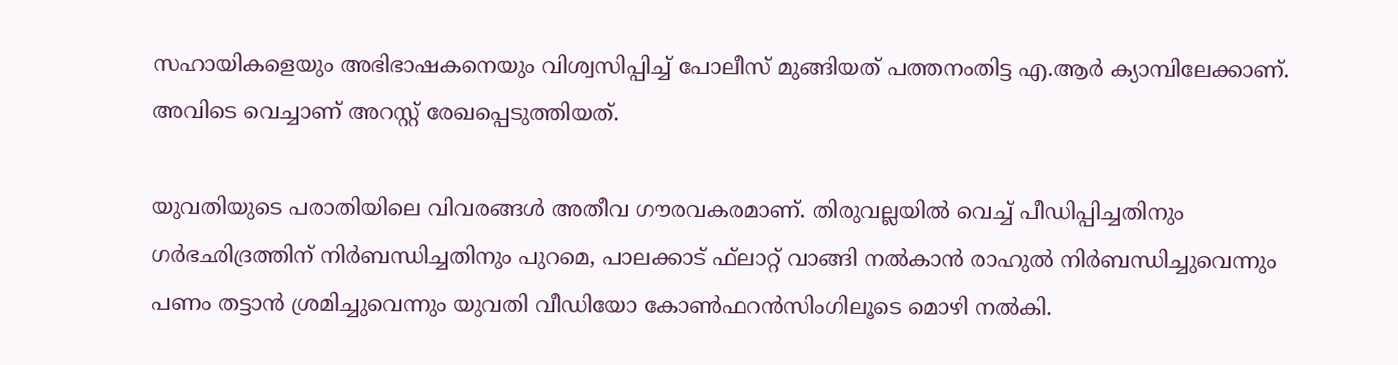സഹായികളെയും അഭിഭാഷകനെയും വിശ്വസിപ്പിച്ച് പോലീസ് മുങ്ങിയത് പത്തനംതിട്ട എ.ആര്‍ ക്യാമ്പിലേക്കാണ്. അവിടെ വെച്ചാണ് അറസ്റ്റ് രേഖപ്പെടുത്തിയത്.

യുവതിയുടെ പരാതിയിലെ വിവരങ്ങള്‍ അതീവ ഗൗരവകരമാണ്. തിരുവല്ലയില്‍ വെച്ച് പീഡിപ്പിച്ചതിനും ഗര്‍ഭഛിദ്രത്തിന് നിര്‍ബന്ധിച്ചതിനും പുറമെ, പാലക്കാട് ഫ്‌ലാറ്റ് വാങ്ങി നല്‍കാന്‍ രാഹുല്‍ നിര്‍ബന്ധിച്ചുവെന്നും പണം തട്ടാന്‍ ശ്രമിച്ചുവെന്നും യുവതി വീഡിയോ കോണ്‍ഫറന്‍സിംഗിലൂടെ മൊഴി നല്‍കി.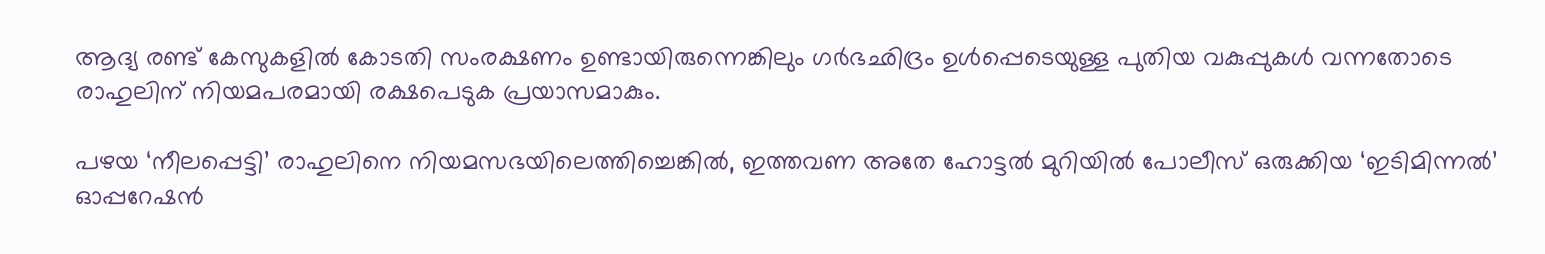ആദ്യ രണ്ട് കേസുകളില്‍ കോടതി സംരക്ഷണം ഉണ്ടായിരുന്നെങ്കിലും ഗര്‍ഭഛിദ്രം ഉള്‍പ്പെടെയുള്ള പുതിയ വകുപ്പുകള്‍ വന്നതോടെ രാഹുലിന് നിയമപരമായി രക്ഷപെടുക പ്രയാസമാകും.

പഴയ ‘നീലപ്പെട്ടി’ രാഹുലിനെ നിയമസഭയിലെത്തിച്ചെങ്കില്‍, ഇത്തവണ അതേ ഹോട്ടല്‍ മുറിയില്‍ പോലീസ് ഒരുക്കിയ ‘ഇടിമിന്നല്‍’ ഓപ്പറേഷന്‍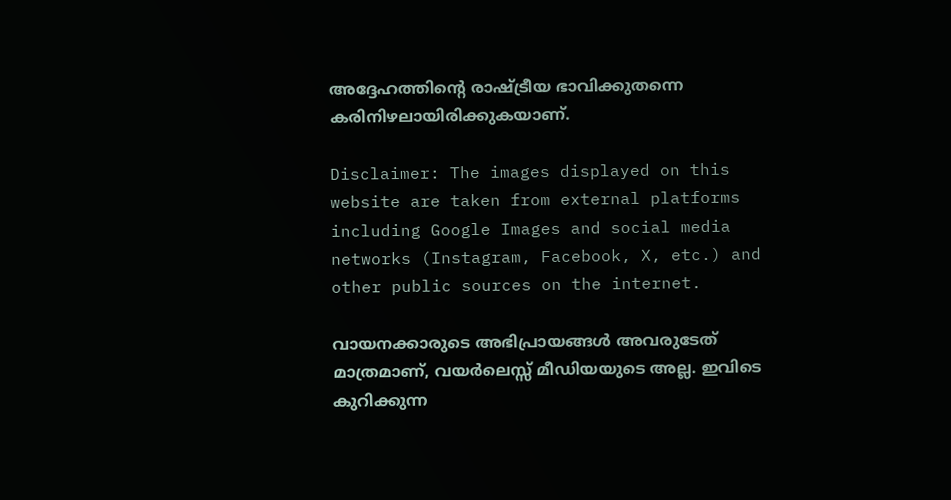അദ്ദേഹത്തിന്റെ രാഷ്ട്രീയ ഭാവിക്കുതന്നെ കരിനിഴലായിരിക്കുകയാണ്.

Disclaimer: The images displayed on this website are taken from external platforms including Google Images and social media networks (Instagram, Facebook, X, etc.) and other public sources on the internet.

വായനക്കാരുടെ അഭിപ്രായങ്ങള്‍ അവരുടേത് മാത്രമാണ്, വയർലെസ്സ് മീഡിയയുടെ അല്ല. ഇവിടെ കുറിക്കുന്ന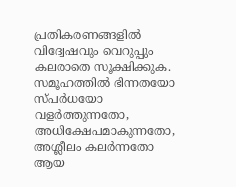പ്രതികരണങ്ങളിൽ വിദ്വേഷവും വെറുപ്പും കലരാതെ സൂക്ഷിക്കുക. സമൂഹത്തിൽ ഭിന്നതയോ സ്‌പർധയോ വളർത്തുന്നതോ, അധിക്ഷേപമാകുന്നതോ, അശ്ലീലം കലർന്നതോ ആയ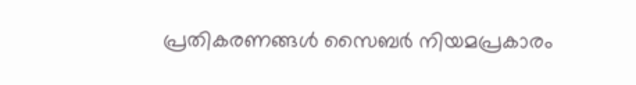പ്രതികരണങ്ങൾ സൈബർ നിയമപ്രകാരം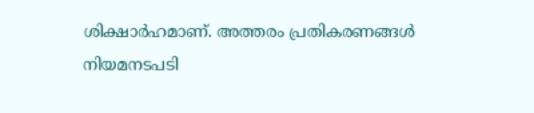ശിക്ഷാർഹമാണ്. അത്തരം പ്രതികരണങ്ങൾ നിയമനടപടി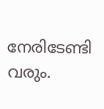നേരിടേണ്ടി വരും.